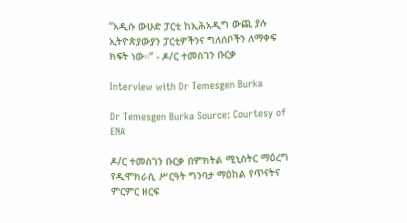“አዲሱ ውሁድ ፓርቲ ከኢሕአዲግ ውጪ ያሉ ኢትዮጵያውያን ፓርቲዎችንና ግለሰቦችን ለማቀፍ ክፍት ነው።” - ዶ/ር ተመስገን ቡርቃ

Interview with Dr Temesgen Burka

Dr Temesgen Burka Source: Courtesy of ENA

ዶ/ር ተመስገን ቡርቃ በምክትል ሚኒስትር ማዕረግ የዲሞክራሲ ሥርዓት ግንባታ ማዕከል የጥናትና ምርምር ዘርፍ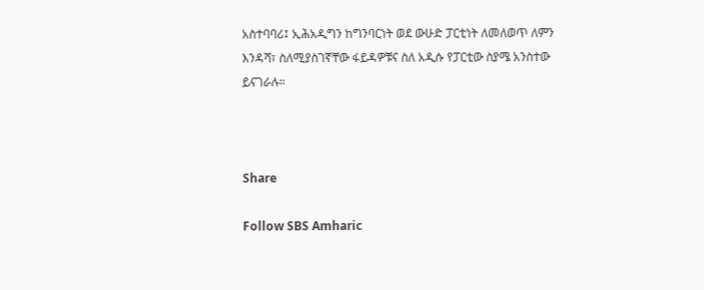አስተባባሪ፤ ኢሕአዲግን ከግንባርነት ወደ ውሁድ ፓርቲነት ለመለወጥ ለምን እንዳሻ፣ ስለሚያስገኛቸው ፋይዳዎቹና ስለ አዲሱ የፓርቲው ስያሜ አንስተው ይናገራሉ።



Share

Follow SBS Amharic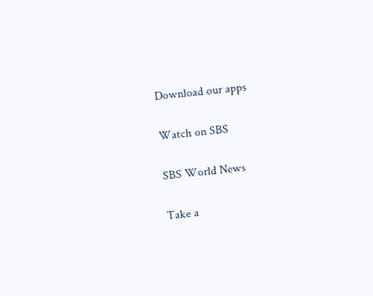Download our apps

Watch on SBS

SBS World News

Take a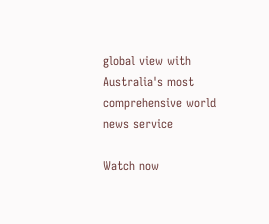global view with Australia's most comprehensive world news service

Watch now